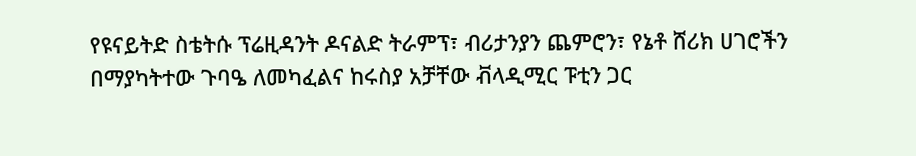የዩናይትድ ስቴትሱ ፕሬዚዳንት ዶናልድ ትራምፕ፣ ብሪታንያን ጨምሮን፣ የኔቶ ሸሪክ ሀገሮችን በማያካትተው ጉባዔ ለመካፈልና ከሩስያ አቻቸው ቭላዲሚር ፑቲን ጋር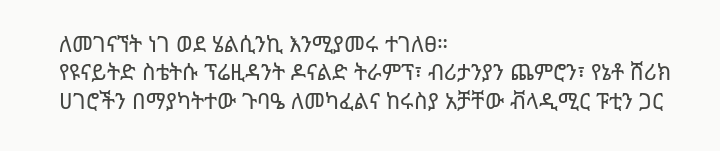ለመገናኘት ነገ ወደ ሄልሲንኪ እንሚያመሩ ተገለፀ።
የዩናይትድ ስቴትሱ ፕሬዚዳንት ዶናልድ ትራምፕ፣ ብሪታንያን ጨምሮን፣ የኔቶ ሸሪክ ሀገሮችን በማያካትተው ጉባዔ ለመካፈልና ከሩስያ አቻቸው ቭላዲሚር ፑቲን ጋር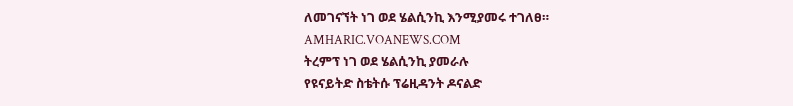ለመገናኘት ነገ ወደ ሄልሲንኪ እንሚያመሩ ተገለፀ።
AMHARIC.VOANEWS.COM
ትረምፕ ነገ ወደ ሄልሲንኪ ያመራሉ
የዩናይትድ ስቴትሱ ፕሬዚዳንት ዶናልድ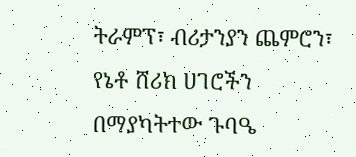ትራምፕ፣ ብሪታንያን ጨምሮን፣ የኔቶ ሸሪክ ሀገሮችን በማያካትተው ጉባዔ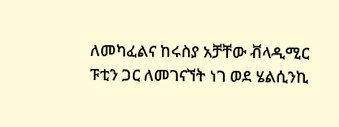ለመካፈልና ከሩስያ አቻቸው ቭላዲሚር ፑቲን ጋር ለመገናኘት ነገ ወደ ሄልሲንኪ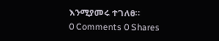እንሚያመሩ ተገለፀ።
0 Comments 0 Shares